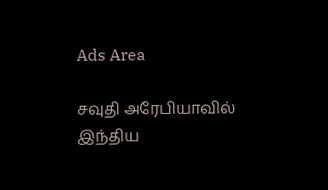Ads Area

சவுதி அரேபியாவில் இந்திய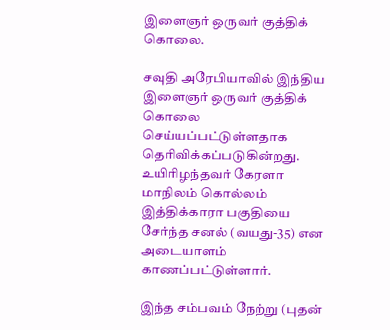இளைஞர் ஒருவர் குத்திக் கொலை.

சவுதி அரேபியாவில் இந்திய இளைஞர் ஒருவர் குத்திக் கொலை செய்யப்பட்டுள்ளதாக தெரிவிக்கப்படுகின்றது. உயிரிழந்தவர் கேரளா மாநிலம் கொல்லம் இத்திக்காரா பகுதியை சேர்ந்த சனல் (வயது-35) என அடையாளம் காணப்பட்டுள்ளார்.

இந்த சம்பவம் நேற்று (புதன்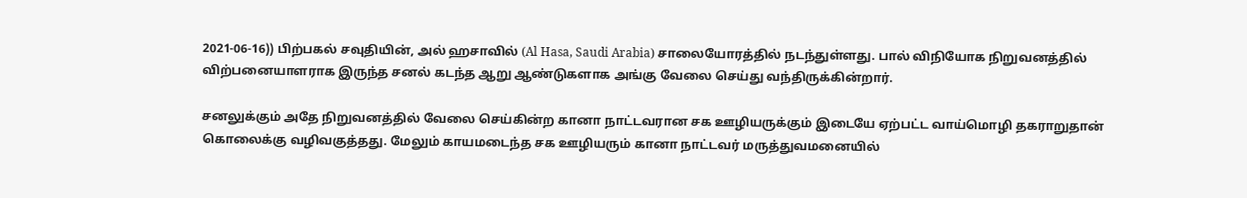2021-06-16)) பிற்பகல் சவுதியின், அல் ஹசாவில் (Al Hasa, Saudi Arabia) சாலையோரத்தில் நடந்துள்ளது. பால் விநியோக நிறுவனத்தில் விற்பனையாளராக இருந்த சனல் கடந்த ஆறு ஆண்டுகளாக அங்கு வேலை செய்து வந்திருக்கின்றார்.

சனலுக்கும் அதே நிறுவனத்தில் வேலை செய்கின்ற கானா நாட்டவரான சக ஊழியருக்கும் இடையே ஏற்பட்ட வாய்மொழி தகராறுதான் கொலைக்கு வழிவகுத்தது. மேலும் காயமடைந்த சக ஊழியரும் கானா நாட்டவர் மருத்துவமனையில்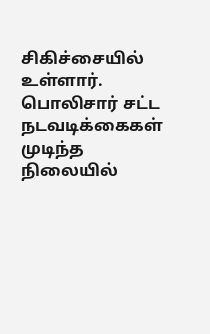சிகிச்சையில் உள்ளார். பொலிசார் சட்ட நடவடிக்கைகள் முடிந்த நிலையில்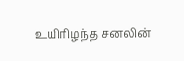உயிரிழந்த சனலின்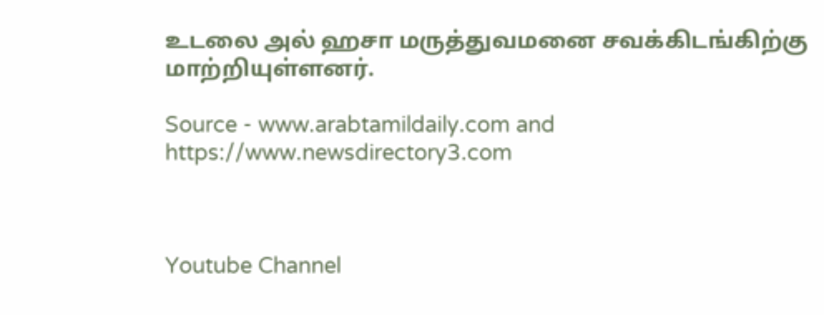உடலை அல் ஹசா மருத்துவமனை சவக்கிடங்கிற்கு மாற்றியுள்ளனர்.

Source - www.arabtamildaily.com and https://www.newsdirectory3.com



Youtube Channel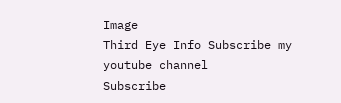Image
Third Eye Info Subscribe my youtube channel
Subscribe